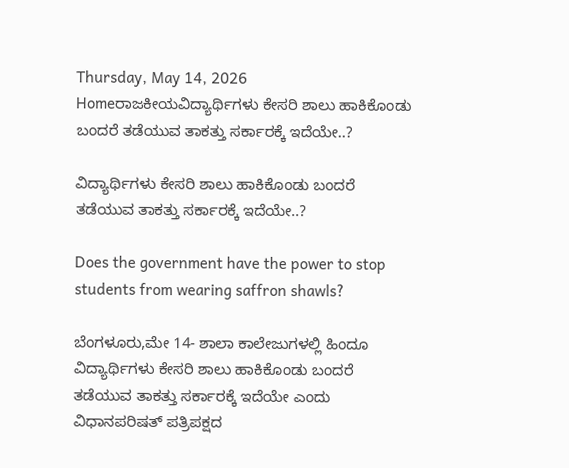Thursday, May 14, 2026
Homeರಾಜಕೀಯವಿದ್ಯಾರ್ಥಿಗಳು ಕೇಸರಿ ಶಾಲು ಹಾಕಿಕೊಂಡು ಬಂದರೆ ತಡೆಯುವ ತಾಕತ್ತು ಸರ್ಕಾರಕ್ಕೆ ಇದೆಯೇ..?

ವಿದ್ಯಾರ್ಥಿಗಳು ಕೇಸರಿ ಶಾಲು ಹಾಕಿಕೊಂಡು ಬಂದರೆ ತಡೆಯುವ ತಾಕತ್ತು ಸರ್ಕಾರಕ್ಕೆ ಇದೆಯೇ..?

Does the government have the power to stop students from wearing saffron shawls?

ಬೆಂಗಳೂರು,ಮೇ 14- ಶಾಲಾ ಕಾಲೇಜುಗಳಲ್ಲಿ ಹಿಂದೂ ವಿದ್ಯಾರ್ಥಿಗಳು ಕೇಸರಿ ಶಾಲು ಹಾಕಿಕೊಂಡು ಬಂದರೆ ತಡೆಯುವ ತಾಕತ್ತು ಸರ್ಕಾರಕ್ಕೆ ಇದೆಯೇ ಎಂದು ವಿಧಾನಪರಿಷತ್‌ ಪತ್ರಿಪಕ್ಷದ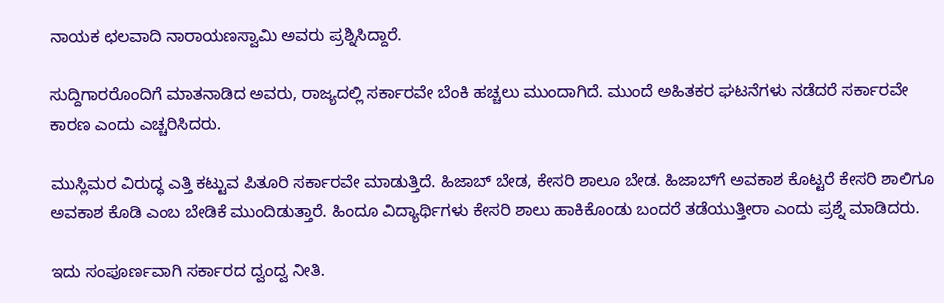ನಾಯಕ ಛಲವಾದಿ ನಾರಾಯಣಸ್ವಾಮಿ ಅವರು ಪ್ರಶ್ನಿಸಿದ್ದಾರೆ.

ಸುದ್ದಿಗಾರರೊಂದಿಗೆ ಮಾತನಾಡಿದ ಅವರು, ರಾಜ್ಯದಲ್ಲಿ ಸರ್ಕಾರವೇ ಬೆಂಕಿ ಹಚ್ಚಲು ಮುಂದಾಗಿದೆ. ಮುಂದೆ ಅಹಿತಕರ ಘಟನೆಗಳು ನಡೆದರೆ ಸರ್ಕಾರವೇ ಕಾರಣ ಎಂದು ಎಚ್ಚರಿಸಿದರು.

ಮುಸ್ಲಿಮರ ವಿರುದ್ಧ ಎತ್ತಿ ಕಟ್ಟುವ ಪಿತೂರಿ ಸರ್ಕಾರವೇ ಮಾಡುತ್ತಿದೆ. ಹಿಜಾಬ್‌ ಬೇಡ, ಕೇಸರಿ ಶಾಲೂ ಬೇಡ. ಹಿಜಾಬ್‌ಗೆ ಅವಕಾಶ ಕೊಟ್ಟರೆ ಕೇಸರಿ ಶಾಲಿಗೂ ಅವಕಾಶ ಕೊಡಿ ಎಂಬ ಬೇಡಿಕೆ ಮುಂದಿಡುತ್ತಾರೆ. ಹಿಂದೂ ವಿದ್ಯಾರ್ಥಿಗಳು ಕೇಸರಿ ಶಾಲು ಹಾಕಿಕೊಂಡು ಬಂದರೆ ತಡೆಯುತ್ತೀರಾ ಎಂದು ಪ್ರಶ್ನೆ ಮಾಡಿದರು.

ಇದು ಸಂಪೂರ್ಣವಾಗಿ ಸರ್ಕಾರದ ದ್ವಂದ್ವ ನೀತಿ.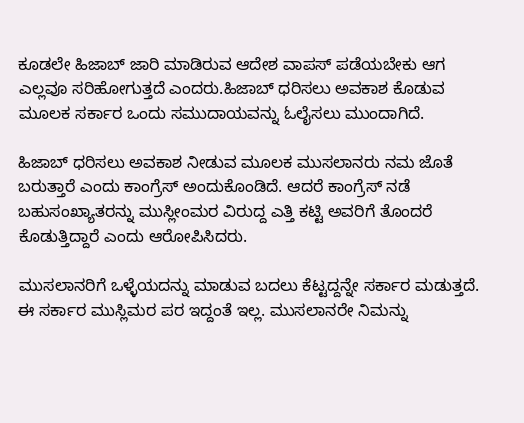ಕೂಡಲೇ ಹಿಜಾಬ್‌ ಜಾರಿ ಮಾಡಿರುವ ಆದೇಶ ವಾಪಸ್‌‍ ಪಡೆಯಬೇಕು ಆಗ ಎಲ್ಲವೂ ಸರಿಹೋಗುತ್ತದೆ ಎಂದರು.ಹಿಜಾಬ್‌ ಧರಿಸಲು ಅವಕಾಶ ಕೊಡುವ ಮೂಲಕ ಸರ್ಕಾರ ಒಂದು ಸಮುದಾಯವನ್ನು ಓಲೈಸಲು ಮುಂದಾಗಿದೆ.

ಹಿಜಾಬ್‌ ಧರಿಸಲು ಅವಕಾಶ ನೀಡುವ ಮೂಲಕ ಮುಸಲಾನರು ನಮ ಜೊತೆ ಬರುತ್ತಾರೆ ಎಂದು ಕಾಂಗ್ರೆಸ್‌‍ ಅಂದುಕೊಂಡಿದೆ. ಆದರೆ ಕಾಂಗ್ರೆಸ್‌‍ ನಡೆ ಬಹುಸಂಖ್ಯಾತರನ್ನು ಮುಸ್ಲೀಂಮರ ವಿರುದ್ದ ಎತ್ತಿ ಕಟ್ಟಿ ಅವರಿಗೆ ತೊಂದರೆ ಕೊಡುತ್ತಿದ್ದಾರೆ ಎಂದು ಆರೋಪಿಸಿದರು.

ಮುಸಲಾನರಿಗೆ ಒಳ್ಳೆಯದನ್ನು ಮಾಡುವ ಬದಲು ಕೆಟ್ಟದ್ದನ್ನೇ ಸರ್ಕಾರ ಮಡುತ್ತದೆ. ಈ ಸರ್ಕಾರ ಮುಸ್ಲಿಮರ ಪರ ಇದ್ದಂತೆ ಇಲ್ಲ. ಮುಸಲಾನರೇ ನಿಮನ್ನು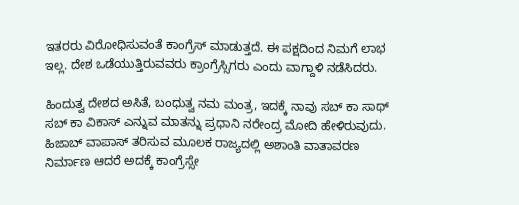ಇತರರು ವಿರೋಧಿಸುವಂತೆ ಕಾಂಗ್ರೆಸ್‌‍ ಮಾಡುತ್ತದೆ. ಈ ಪಕ್ಷದಿಂದ ನಿಮಗೆ ಲಾಭ ಇಲ್ಲ. ದೇಶ ಒಡೆಯುತ್ತಿರುವವರು ಕ್ರಾಂಗ್ರೆಸ್ಸಿಗರು ಎಂದು ವಾಗ್ದಾಳಿ ನಡೆಸಿದರು.

ಹಿಂದುತ್ವ ದೇಶದ ಅಸಿತೆ, ಬಂಧುತ್ವ ನಮ ಮಂತ್ರ, ಇದಕ್ಕೆ ನಾವು ಸಬ್‌ ಕಾ ಸಾಥ್‌ ಸಬ್‌ ಕಾ ವಿಕಾಸ್‌‍ ಎನ್ನುವ ಮಾತನ್ನು ಪ್ರಧಾನಿ ನರೇಂದ್ರ ಮೋದಿ ಹೇಳಿರುವುದು. ಹಿಜಾಬ್‌ ವಾಪಾಸ್‌‍ ತರಿಸುವ ಮೂಲಕ ರಾಜ್ಯದಲ್ಲಿ ಅಶಾಂತಿ ವಾತಾವರಣ ನಿರ್ಮಾಣ ಆದರೆ ಅದಕ್ಕೆ ಕಾಂಗ್ರೆಸ್ಸೇ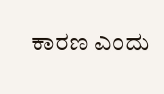ಕಾರಣ ಎಂದು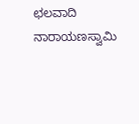ಛಲವಾದಿ ನಾರಾಯಣಸ್ವಾಮಿ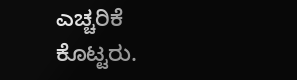ಎಚ್ಚರಿಕೆ ಕೊಟ್ಟರು.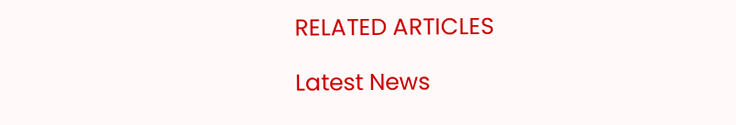RELATED ARTICLES

Latest News